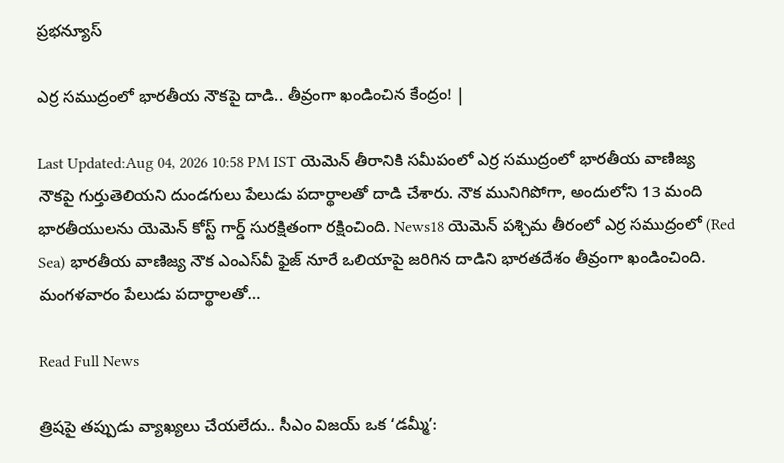ప్రభన్యూస్

ఎర్ర సముద్రంలో భారతీయ నౌకపై దాడి.. తీవ్రంగా ఖండించిన కేంద్రం! |

Last Updated:Aug 04, 2026 10:58 PM IST యెమెన్ తీరానికి సమీపంలో ఎర్ర సముద్రంలో భారతీయ వాణిజ్య నౌకపై గుర్తుతెలియని దుండగులు పేలుడు పదార్థాలతో దాడి చేశారు. నౌక మునిగిపోగా, అందులోని 13 మంది భారతీయులను యెమెన్ కోస్ట్ గార్డ్ సురక్షితంగా రక్షించింది. News18 యెమెన్ పశ్చిమ తీరంలో ఎర్ర సముద్రంలో (Red Sea) భారతీయ వాణిజ్య నౌక ఎంఎస్‌వీ ఫైజ్ నూరే ఒలియాపై జరిగిన దాడిని భారతదేశం తీవ్రంగా ఖండించింది. మంగళవారం పేలుడు పదార్థాలతో…

Read Full News

త్రిషపై తప్పుడు వ్యాఖ్యలు చేయలేదు.. సీఎం విజయ్ ఒక ‘డమ్మీ’: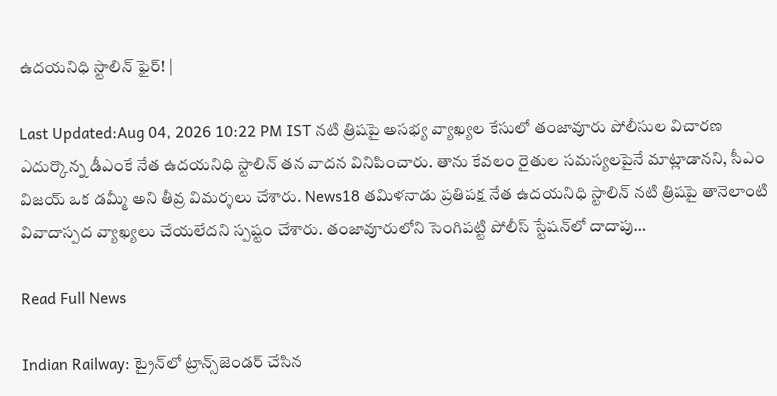ఉదయనిధి స్టాలిన్ ఫైర్! |

Last Updated:Aug 04, 2026 10:22 PM IST నటి త్రిషపై అసభ్య వ్యాఖ్యల కేసులో తంజావూరు పోలీసుల విచారణ ఎదుర్కొన్న డీఎంకే నేత ఉదయనిధి స్టాలిన్ తన వాదన వినిపించారు. తాను కేవలం రైతుల సమస్యలపైనే మాట్లాడానని, సీఎం విజయ్ ఒక డమ్మీ అని తీవ్ర విమర్శలు చేశారు. News18 తమిళనాడు ప్రతిపక్ష నేత ఉదయనిధి స్టాలిన్ నటి త్రిషపై తానెలాంటి వివాదాస్పద వ్యాఖ్యలు చేయలేదని స్పష్టం చేశారు. తంజావూరులోని సెంగిపట్టి పోలీస్ స్టేషన్‌లో దాదాపు…

Read Full News

Indian Railway: ట్రైన్‌లో ట్రాన్స్‌జెండర్ చేసిన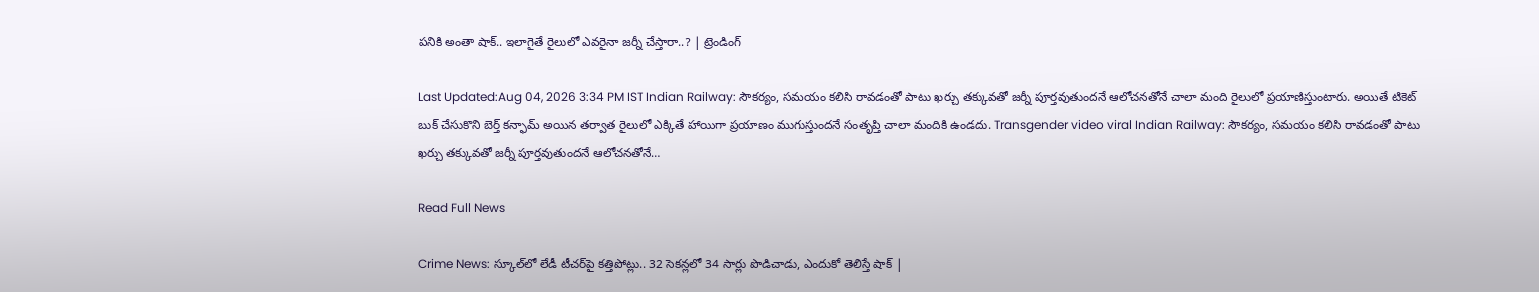పనికి అంతా షాక్.. ఇలాగైతే రైలులో ఎవరైనా జర్నీ చేస్తారా..? | ట్రెండింగ్

Last Updated:Aug 04, 2026 3:34 PM IST Indian Railway: సౌకర్యం, సమయం కలిసి రావడంతో పాటు ఖర్చు తక్కువతో జర్నీ పూర్తవుతుందనే ఆలోచనతోనే చాలా మంది రైలులో ప్రయాణిస్తుంటారు. అయితే టికెట్ బుక్ చేసుకొని బెర్త్ కన్ఫామ్ అయిన తర్వాత రైలులో ఎక్కితే హాయిగా ప్రయాణం ముగుస్తుందనే సంతృప్తి చాలా మందికి ఉండదు. Transgender video viral Indian Railway: సౌకర్యం, సమయం కలిసి రావడంతో పాటు ఖర్చు తక్కువతో జర్నీ పూర్తవుతుందనే ఆలోచనతోనే…

Read Full News

Crime News: స్కూల్‌లో లేడీ టీచర్‌పై కత్తిపోట్లు.. 32 సెకన్లలో 34 సార్లు పొడిచాడు, ఎందుకో తెలిస్తే షాక్ |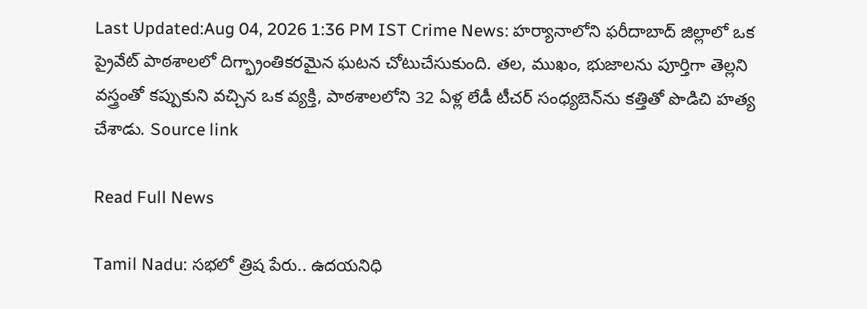Last Updated:Aug 04, 2026 1:36 PM IST Crime News: హర్యానాలోని ఫరీదాబాద్ జిల్లాలో ఒక ప్రైవేట్ పాఠశాలలో దిగ్భ్రాంతికరమైన ఘటన చోటుచేసుకుంది. తల, ముఖం, భుజాలను పూర్తిగా తెల్లని వస్త్రంతో కప్పుకుని వచ్చిన ఒక వ్యక్తి, పాఠశాలలోని 32 ఏళ్ల లేడీ టీచర్‌ సంధ్యబెన్‌ను కత్తితో పొడిచి హత్య చేశాడు. Source link

Read Full News

Tamil Nadu: సభలో త్రిష పేరు.. ఉదయనిధి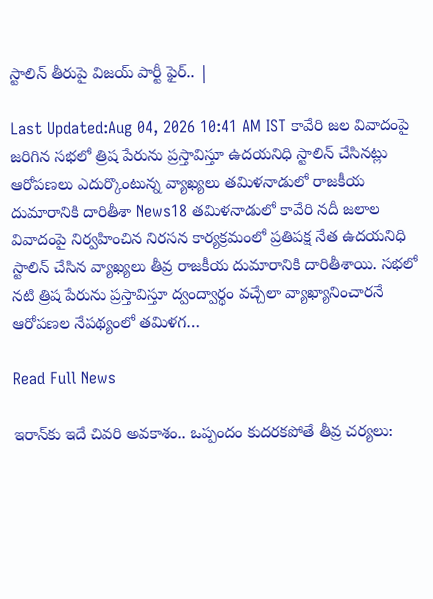స్టాలిన్ తీరుపై విజయ్ పార్టీ ఫైర్.. |

Last Updated:Aug 04, 2026 10:41 AM IST కావేరి జల వివాదంపై జరిగిన సభలో త్రిష పేరును ప్రస్తావిస్తూ ఉదయనిధి స్టాలిన్ చేసినట్లు ఆరోపణలు ఎదుర్కొంటున్న వ్యాఖ్యలు తమిళనాడులో రాజకీయ దుమారానికి దారితీశా News18 తమిళనాడులో కావేరి నదీ జలాల వివాదంపై నిర్వహించిన నిరసన కార్యక్రమంలో ప్రతిపక్ష నేత ఉదయనిధి స్టాలిన్ చేసిన వ్యాఖ్యలు తీవ్ర రాజకీయ దుమారానికి దారితీశాయి. సభలో నటి త్రిష పేరును ప్రస్తావిస్తూ ద్వంద్వార్థం వచ్చేలా వ్యాఖ్యానించారనే ఆరోపణల నేపథ్యంలో తమిళగ…

Read Full News

ఇరాన్‌కు ఇదే చివరి అవకాశం.. ఒప్పందం కుదరకపోతే తీవ్ర చర్యలు: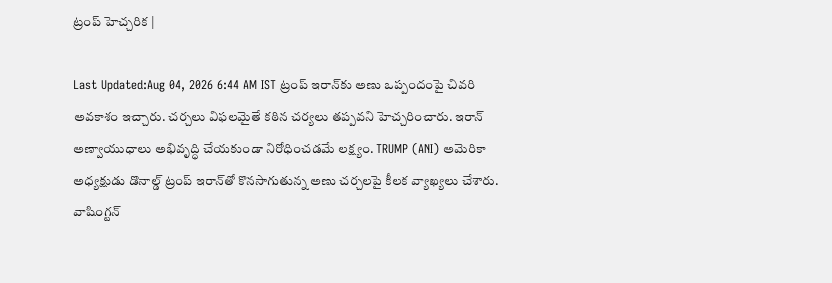ట్రంప్ హెచ్చరిక |

Last Updated:Aug 04, 2026 6:44 AM IST ట్రంప్ ఇరాన్‌కు అణు ఒప్పందంపై చివరి అవకాశం ఇచ్చారు. చర్చలు విఫలమైతే కఠిన చర్యలు తప్పవని హెచ్చరించారు. ఇరాన్ అణ్వాయుధాలు అభివృద్ధి చేయకుండా నిరోధించడమే లక్ష్యం. TRUMP (ANI) అమెరికా అధ్యక్షుడు డొనాల్డ్ ట్రంప్ ఇరాన్‌తో కొనసాగుతున్న అణు చర్చలపై కీలక వ్యాఖ్యలు చేశారు. వాషింగ్టన్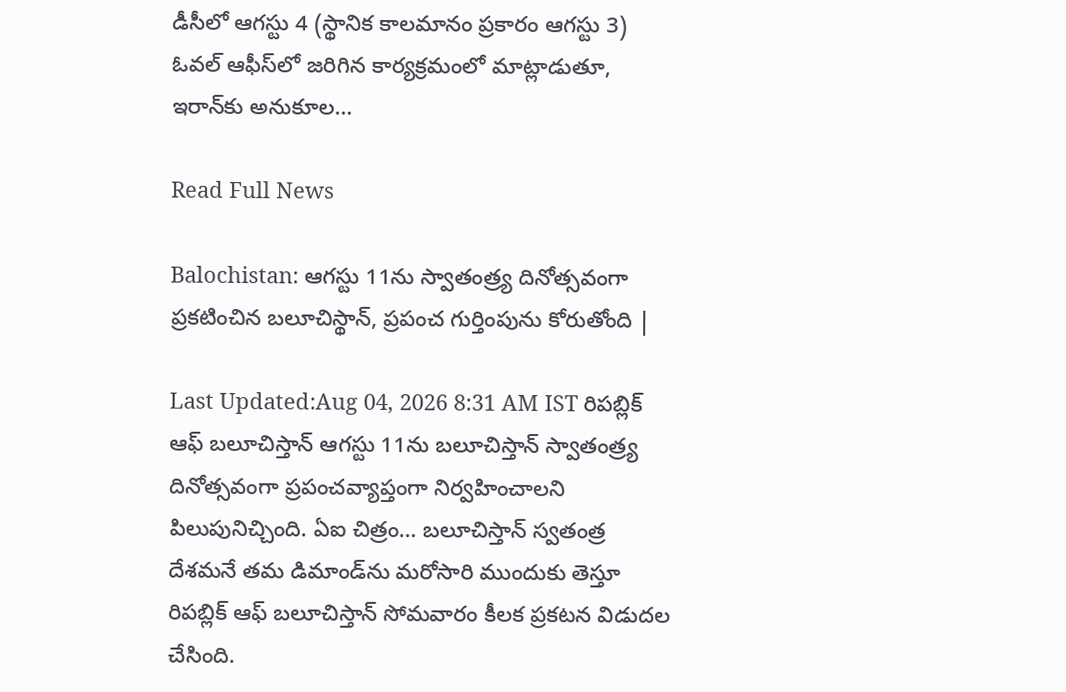డీసీలో ఆగస్టు 4 (స్థానిక కాలమానం ప్రకారం ఆగస్టు 3) ఓవల్ ఆఫీస్‌లో జరిగిన కార్యక్రమంలో మాట్లాడుతూ, ఇరాన్‌కు అనుకూల…

Read Full News

Balochistan: ఆగస్టు 11ను స్వాతంత్ర్య దినోత్సవంగా ప్రకటించిన బలూచిస్థాన్, ప్రపంచ గుర్తింపును కోరుతోంది |

Last Updated:Aug 04, 2026 8:31 AM IST రిపబ్లిక్ ఆఫ్ బలూచిస్తాన్ ఆగస్టు 11ను బలూచిస్తాన్ స్వాతంత్ర్య దినోత్సవంగా ప్రపంచవ్యాప్తంగా నిర్వహించాలని పిలుపునిచ్చింది. ఏఐ చిత్రం… బలూచిస్తాన్ స్వతంత్ర దేశమనే తమ డిమాండ్‌ను మరోసారి ముందుకు తెస్తూ రిపబ్లిక్ ఆఫ్ బలూచిస్తాన్ సోమవారం కీలక ప్రకటన విడుదల చేసింది.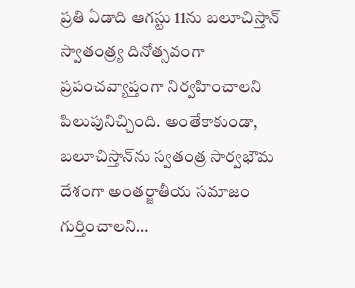ప్రతి ఏడాది ఆగస్టు 11ను బలూచిస్తాన్ స్వాతంత్ర్య దినోత్సవంగా ప్రపంచవ్యాప్తంగా నిర్వహించాలని పిలుపునిచ్చింది. అంతేకాకుండా, బలూచిస్తాన్‌ను స్వతంత్ర సార్వభౌమ దేశంగా అంతర్జాతీయ సమాజం గుర్తించాలని…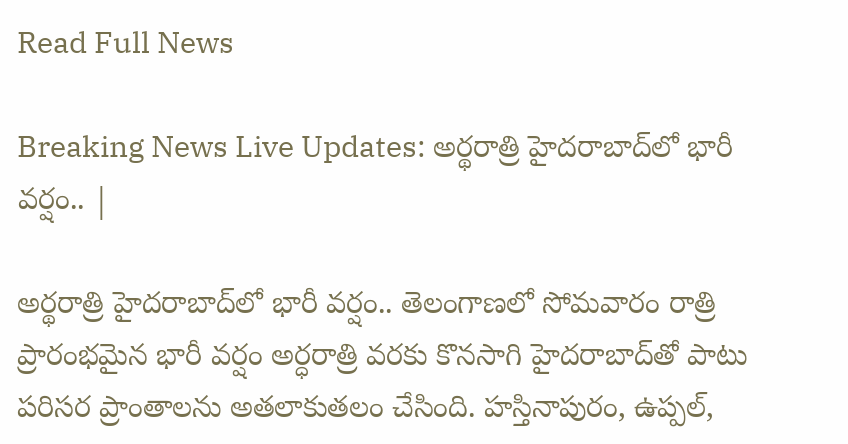Read Full News

Breaking News Live Updates: అర్థరాత్రి హైదరాబాద్‌లో భారీ వర్షం.. |

అర్థరాత్రి హైదరాబాద్‌లో భారీ వర్షం.. తెలంగాణలో సోమవారం రాత్రి ప్రారంభమైన భారీ వర్షం అర్ధరాత్రి వరకు కొనసాగి హైదరాబాద్‌తో పాటు పరిసర ప్రాంతాలను అతలాకుతలం చేసింది. హస్తినాపురం, ఉప్పల్,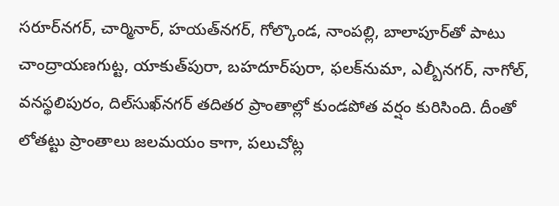సరూర్‌నగర్, చార్మినార్, హయత్‌నగర్, గోల్కొండ, నాంపల్లి, బాలాపూర్‌తో పాటు చాంద్రాయణగుట్ట, యాకుత్‌పురా, బహదూర్‌పురా, ఫలక్‌నుమా, ఎల్బీనగర్, నాగోల్, వనస్థలిపురం, దిల్‌సుఖ్‌నగర్ తదితర ప్రాంతాల్లో కుండపోత వర్షం కురిసింది. దీంతో లోతట్టు ప్రాంతాలు జలమయం కాగా, పలుచోట్ల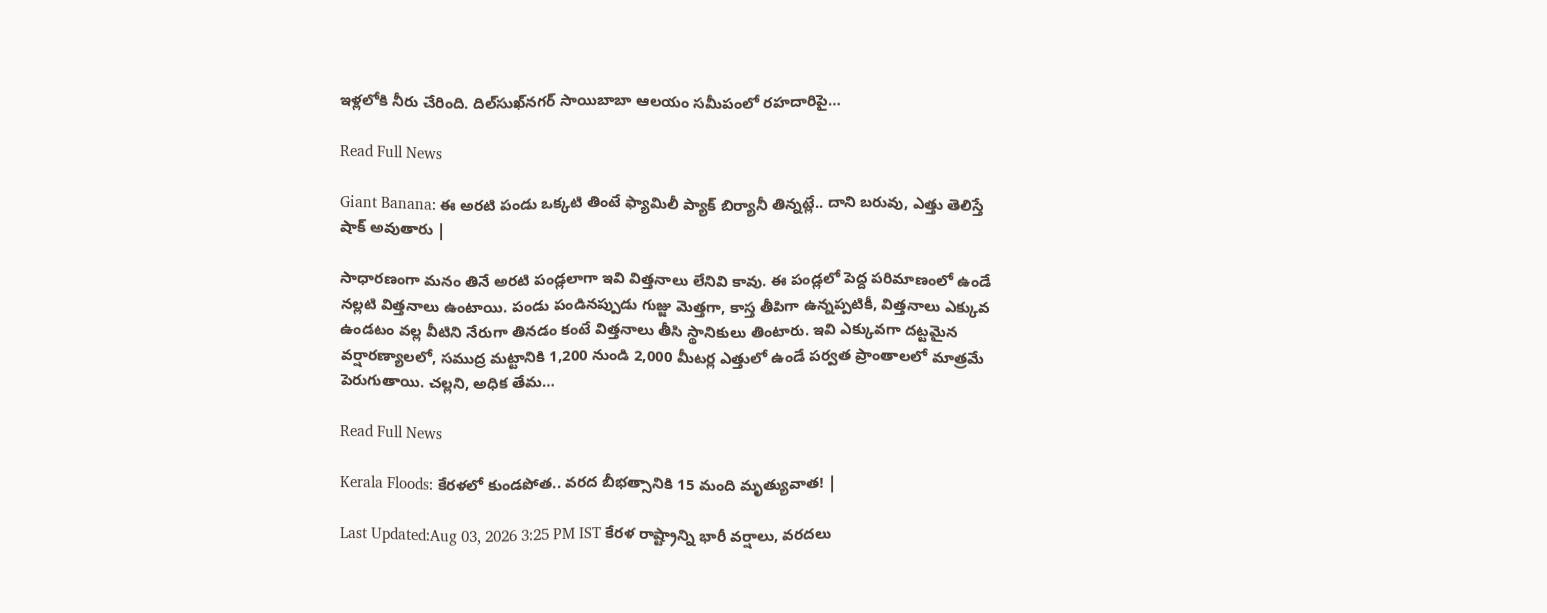ఇళ్లలోకి నీరు చేరింది. దిల్‌సుఖ్‌నగర్ సాయిబాబా ఆలయం సమీపంలో రహదారిపై…

Read Full News

Giant Banana: ఈ అరటి పండు ఒక్కటి తింటే ఫ్యామిలీ ప్యాక్ బిర్యానీ తిన్నట్లే.. దాని బరువు, ఎత్తు తెలిస్తే షాక్ అవుతారు |

సాధారణంగా మనం తినే అరటి పండ్లలాగా ఇవి విత్తనాలు లేనివి కావు. ఈ పండ్లలో పెద్ద పరిమాణంలో ఉండే నల్లటి విత్తనాలు ఉంటాయి. పండు పండినప్పుడు గుజ్జు మెత్తగా, కాస్త తీపిగా ఉన్నప్పటికీ, విత్తనాలు ఎక్కువ ఉండటం వల్ల వీటిని నేరుగా తినడం కంటే విత్తనాలు తీసి స్థానికులు తింటారు. ఇవి ఎక్కువగా దట్టమైన వర్షారణ్యాలలో, సముద్ర మట్టానికి 1,200 నుండి 2,000 మీటర్ల ఎత్తులో ఉండే పర్వత ప్రాంతాలలో మాత్రమే పెరుగుతాయి. చల్లని, అధిక తేమ…

Read Full News

Kerala Floods: కేరళలో కుండపోత.. వరద బీభత్సానికి 15 మంది మృత్యువాత! |

Last Updated:Aug 03, 2026 3:25 PM IST కేరళ రాష్ట్రాన్ని భారీ వర్షాలు, వరదలు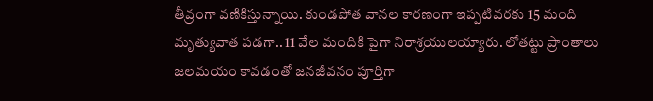తీవ్రంగా వణికిస్తున్నాయి. కుండపోత వానల కారణంగా ఇప్పటివరకు 15 మంది మృత్యువాత పడగా.. 11 వేల మందికి పైగా నిరాశ్రయులయ్యారు. లోతట్టు ప్రాంతాలు జలమయం కావడంతో జనజీవనం పూర్తిగా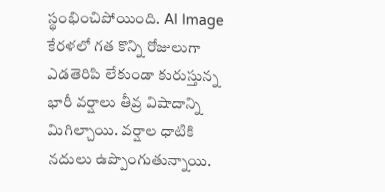స్థంభించిపోయింది. AI Image కేరళలో గత కొన్ని రోజులుగా ఎడతెరిపి లేకుండా కురుస్తున్న భారీ వర్షాలు తీవ్ర విషాదాన్ని మిగిల్చాయి. వర్షాల ధాటికి నదులు ఉప్పొంగుతున్నాయి.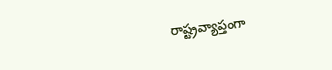రాష్ట్రవ్యాప్తంగా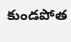కుండపోత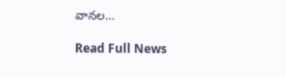వానల…

Read Full News